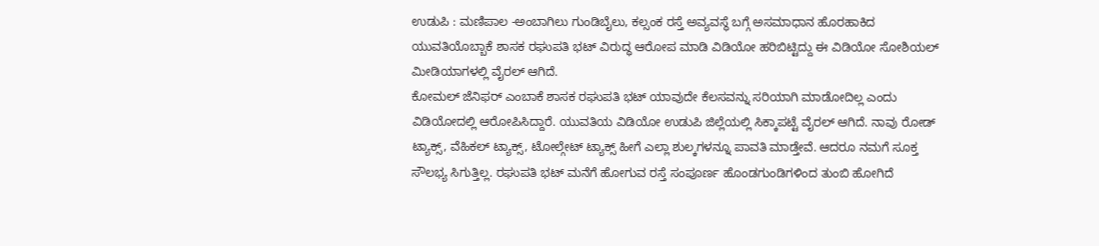ಉಡುಪಿ : ಮಣಿಪಾಲ -ಅಂಬಾಗಿಲು ಗುಂಡಿಬೈಲು, ಕಲ್ಸಂಕ ರಸ್ತೆ ಅವ್ಯವಸ್ಥೆ ಬಗ್ಗೆ ಅಸಮಾಧಾನ ಹೊರಹಾಕಿದ ಯುವತಿಯೊಬ್ಬಾಕೆ ಶಾಸಕ ರಘುಪತಿ ಭಟ್ ವಿರುದ್ಧ ಆರೋಪ ಮಾಡಿ ವಿಡಿಯೋ ಹರಿಬಿಟ್ಟಿದ್ದು ಈ ವಿಡಿಯೋ ಸೋಶಿಯಲ್ ಮೀಡಿಯಾಗಳಲ್ಲಿ ವೈರಲ್ ಆಗಿದೆ.
ಕೋಮಲ್ ಜೆನಿಫರ್ ಎಂಬಾಕೆ ಶಾಸಕ ರಘುಪತಿ ಭಟ್ ಯಾವುದೇ ಕೆಲಸವನ್ನು ಸರಿಯಾಗಿ ಮಾಡೋದಿಲ್ಲ ಎಂದು ವಿಡಿಯೋದಲ್ಲಿ ಆರೋಪಿಸಿದ್ದಾರೆ. ಯುವತಿಯ ವಿಡಿಯೋ ಉಡುಪಿ ಜಿಲ್ಲೆಯಲ್ಲಿ ಸಿಕ್ಕಾಪಟ್ಟೆ ವೈರಲ್ ಆಗಿದೆ. ನಾವು ರೋಡ್ ಟ್ಯಾಕ್ಸ್, ವೆಹಿಕಲ್ ಟ್ಯಾಕ್ಸ್, ಟೋಲ್ಗೇಟ್ ಟ್ಯಾಕ್ಸ್ ಹೀಗೆ ಎಲ್ಲಾ ಶುಲ್ಕಗಳನ್ನೂ ಪಾವತಿ ಮಾಡ್ತೇವೆ. ಆದರೂ ನಮಗೆ ಸೂಕ್ತ ಸೌಲಭ್ಯ ಸಿಗುತ್ತಿಲ್ಲ. ರಘುಪತಿ ಭಟ್ ಮನೆಗೆ ಹೋಗುವ ರಸ್ತೆ ಸಂಪೂರ್ಣ ಹೊಂಡಗುಂಡಿಗಳಿಂದ ತುಂಬಿ ಹೋಗಿದೆ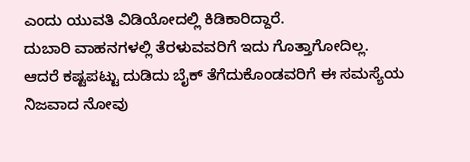ಎಂದು ಯುವತಿ ವಿಡಿಯೋದಲ್ಲಿ ಕಿಡಿಕಾರಿದ್ದಾರೆ.
ದುಬಾರಿ ವಾಹನಗಳಲ್ಲಿ ತೆರಳುವವರಿಗೆ ಇದು ಗೊತ್ತಾಗೋದಿಲ್ಲ. ಆದರೆ ಕಷ್ಟಪಟ್ಟು ದುಡಿದು ಬೈಕ್ ತೆಗೆದುಕೊಂಡವರಿಗೆ ಈ ಸಮಸ್ಯೆಯ ನಿಜವಾದ ನೋವು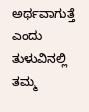ಅರ್ಥವಾಗುತ್ತೆ ಎಂದು ತುಳುವಿನಲ್ಲಿ ತಮ್ಮ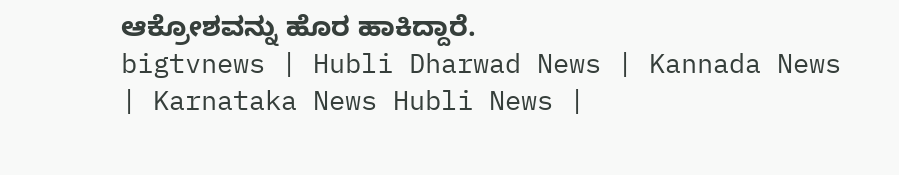ಆಕ್ರೋಶವನ್ನು ಹೊರ ಹಾಕಿದ್ದಾರೆ.
bigtvnews | Hubli Dharwad News | Kannada News | Karnataka News Hubli News |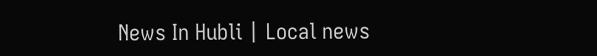News In Hubli | Local news